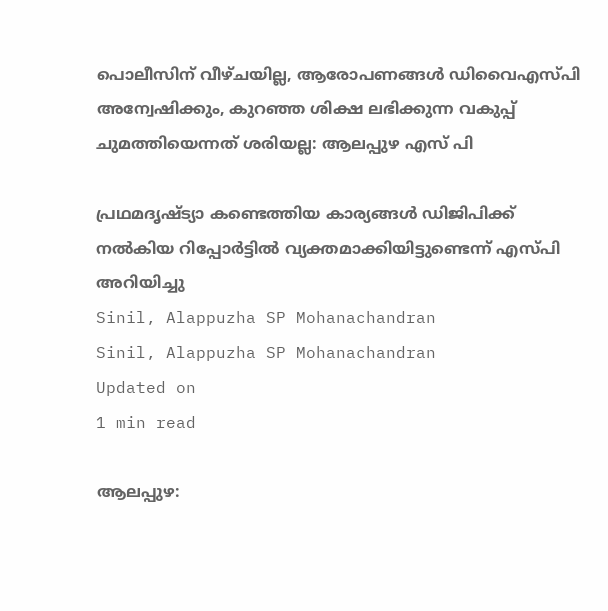പൊലീസിന് വീഴ്ചയില്ല, ആരോപണങ്ങള്‍ ഡിവൈഎസ്പി അന്വേഷിക്കും, കുറഞ്ഞ ശിക്ഷ ലഭിക്കുന്ന വകുപ്പ് ചുമത്തിയെന്നത് ശരിയല്ല: ആലപ്പുഴ എസ് പി

പ്രഥമദൃഷ്ട്യാ കണ്ടെത്തിയ കാര്യങ്ങള്‍ ഡിജിപിക്ക് നല്‍കിയ റിപ്പോര്‍ട്ടില്‍ വ്യക്തമാക്കിയിട്ടുണ്ടെന്ന് എസ്പി അറിയിച്ചു
Sinil, Alappuzha SP Mohanachandran
Sinil, Alappuzha SP Mohanachandran
Updated on
1 min read

ആലപ്പുഴ: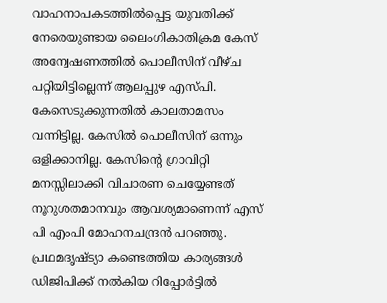വാഹനാപകടത്തില്‍പ്പെട്ട യുവതിക്ക് നേരെയുണ്ടായ ലൈംഗികാതിക്രമ കേസ് അന്വേഷണത്തില്‍ പൊലീസിന് വീഴ്ച പറ്റിയിട്ടില്ലെന്ന് ആലപ്പുഴ എസ്പി. കേസെടുക്കുന്നതില്‍ കാലതാമസം വന്നിട്ടില്ല. കേസില്‍ പൊലീസിന് ഒന്നും ഒളിക്കാനില്ല. കേസിന്റെ ഗ്രാവിറ്റി മനസ്സിലാക്കി വിചാരണ ചെയ്യേണ്ടത് നൂറുശതമാനവും ആവശ്യമാണെന്ന് എസ് പി എംപി മോഹനചന്ദ്രന്‍ പറഞ്ഞു. പ്രഥമദൃഷ്ട്യാ കണ്ടെത്തിയ കാര്യങ്ങള്‍ ഡിജിപിക്ക് നല്‍കിയ റിപ്പോര്‍ട്ടില്‍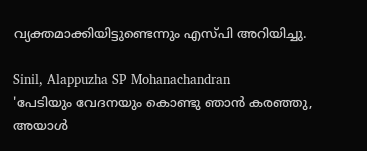വ്യക്തമാക്കിയിട്ടുണ്ടെന്നും എസ്പി അറിയിച്ചു.

Sinil, Alappuzha SP Mohanachandran
'പേടിയും വേദനയും കൊണ്ടു ഞാന്‍ കരഞ്ഞു, അയാള്‍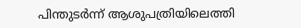പിന്തുടര്‍ന്ന് ആശുപത്രിയിലെത്തി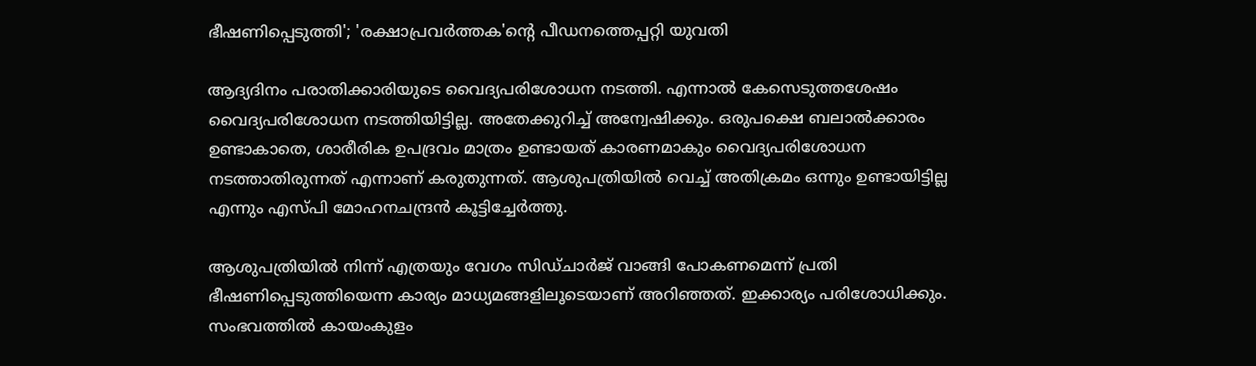ഭീഷണിപ്പെടുത്തി'; 'രക്ഷാപ്രവര്‍ത്തക'ന്റെ പീഡനത്തെപ്പറ്റി യുവതി

ആദ്യദിനം പരാതിക്കാരിയുടെ വൈദ്യപരിശോധന നടത്തി. എന്നാല്‍ കേസെടുത്തശേഷം വൈദ്യപരിശോധന നടത്തിയിട്ടില്ല. അതേക്കുറിച്ച് അന്വേഷിക്കും. ഒരുപക്ഷെ ബലാല്‍ക്കാരം ഉണ്ടാകാതെ, ശാരീരിക ഉപദ്രവം മാത്രം ഉണ്ടായത് കാരണമാകും വൈദ്യപരിശോധന നടത്താതിരുന്നത് എന്നാണ് കരുതുന്നത്. ആശുപത്രിയില്‍ വെച്ച് അതിക്രമം ഒന്നും ഉണ്ടായിട്ടില്ല എന്നും എസ്പി മോഹനചന്ദ്രന്‍ കൂട്ടിച്ചേര്‍ത്തു.

ആശുപത്രിയില്‍ നിന്ന് എത്രയും വേഗം സിഡ്ചാര്‍ജ് വാങ്ങി പോകണമെന്ന് പ്രതി ഭീഷണിപ്പെടുത്തിയെന്ന കാര്യം മാധ്യമങ്ങളിലൂടെയാണ് അറിഞ്ഞത്. ഇക്കാര്യം പരിശോധിക്കും. സംഭവത്തില്‍ കായംകുളം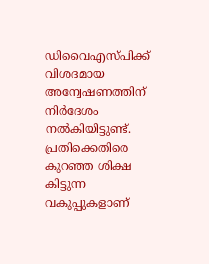ഡിവൈഎസ്പിക്ക് വിശദമായ അന്വേഷണത്തിന് നിര്‍ദേശം നല്‍കിയിട്ടുണ്ട്. പ്രതിക്കെതിരെ കുറഞ്ഞ ശിക്ഷ കിട്ടുന്ന വകുപ്പുകളാണ്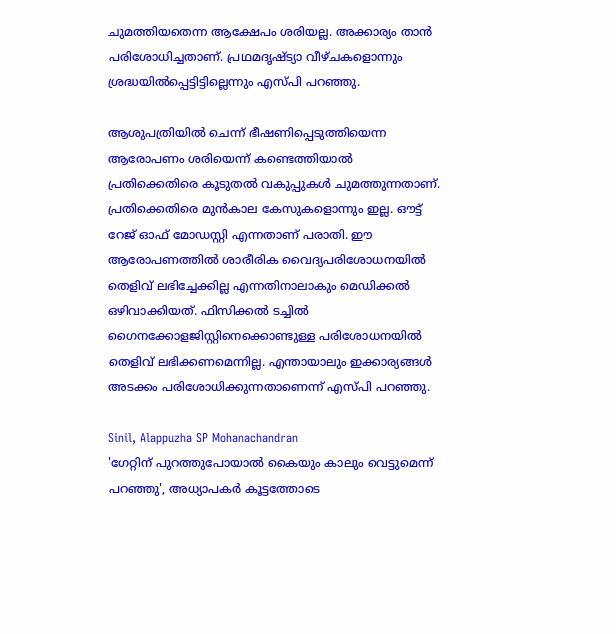ചുമത്തിയതെന്ന ആക്ഷേപം ശരിയല്ല. അക്കാര്യം താന്‍ പരിശോധിച്ചതാണ്. പ്രഥമദൃഷ്ട്യാ വീഴ്ചകളൊന്നും ശ്രദ്ധയില്‍പ്പെട്ടിട്ടില്ലെന്നും എസ്പി പറഞ്ഞു.

ആശുപത്രിയില്‍ ചെന്ന് ഭീഷണിപ്പെടുത്തിയെന്ന ആരോപണം ശരിയെന്ന് കണ്ടെത്തിയാല്‍ പ്രതിക്കെതിരെ കൂടുതല്‍ വകുപ്പുകള്‍ ചുമത്തുന്നതാണ്. പ്രതിക്കെതിരെ മുന്‍കാല കേസുകളൊന്നും ഇല്ല. ഔട്ട് റേജ് ഓഫ് മോഡസ്റ്റി എന്നതാണ് പരാതി. ഈ ആരോപണത്തില്‍ ശാരീരിക വൈദ്യപരിശോധനയില്‍ തെളിവ് ലഭിച്ചേക്കില്ല എന്നതിനാലാകും മെഡിക്കല്‍ ഒഴിവാക്കിയത്. ഫിസിക്കല്‍ ടച്ചില്‍ ഗൈനക്കോളജിസ്റ്റിനെക്കൊണ്ടുള്ള പരിശോധനയില്‍ തെളിവ് ലഭിക്കണമെന്നില്ല. എന്തായാലും ഇക്കാര്യങ്ങള്‍ അടക്കം പരിശോധിക്കുന്നതാണെന്ന് എസ്പി പറഞ്ഞു.

Sinil, Alappuzha SP Mohanachandran
'ഗേറ്റിന് പുറത്തുപോയാല്‍ കൈയും കാലും വെട്ടുമെന്ന് പറഞ്ഞു', അധ്യാപകര്‍ കൂട്ടത്തോടെ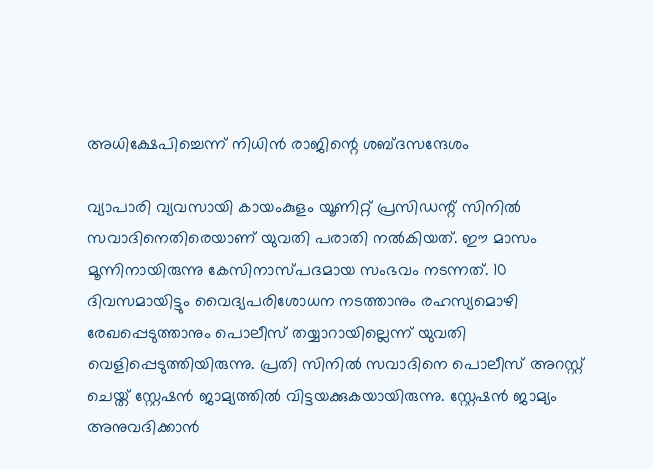അധിക്ഷേപിച്ചെന്ന് നിധിന്‍ രാജിന്റെ ശബ്ദസന്ദേശം

വ്യാപാരി വ്യവസായി കായംകുളം യൂണിറ്റ് പ്രസിഡന്റ് സിനില്‍ സവാദിനെതിരെയാണ് യുവതി പരാതി നല്‍കിയത്. ഈ മാസം മൂന്നിനായിരുന്നു കേസിനാസ്പദമായ സംഭവം നടന്നത്. 10 ദിവസമായിട്ടും വൈദ്യപരിശോധന നടത്താനും രഹസ്യമൊഴി രേഖപ്പെടുത്താനും പൊലീസ് തയ്യാറായില്ലെന്ന് യുവതി വെളിപ്പെടുത്തിയിരുന്നു. പ്രതി സിനില്‍ സവാദിനെ പൊലീസ് അറസ്റ്റ് ചെയ്ത് സ്റ്റേഷന്‍ ജാമ്യത്തില്‍ വിട്ടയക്കുകയായിരുന്നു. സ്റ്റേഷന്‍ ജാമ്യം അനുവദിക്കാന്‍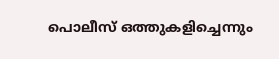പൊലീസ് ഒത്തുകളിച്ചെന്നും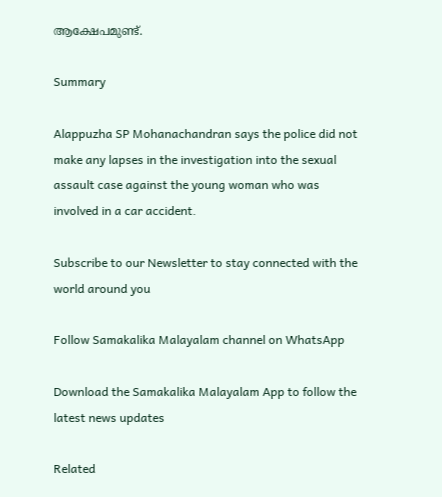ആക്ഷേപമുണ്ട്.

Summary

Alappuzha SP Mohanachandran says the police did not make any lapses in the investigation into the sexual assault case against the young woman who was involved in a car accident.

Subscribe to our Newsletter to stay connected with the world around you

Follow Samakalika Malayalam channel on WhatsApp

Download the Samakalika Malayalam App to follow the latest news updates

Related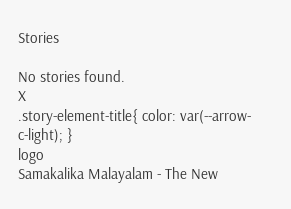Stories

No stories found.
X
.story-element-title{ color: var(--arrow-c-light); }
logo
Samakalika Malayalam - The New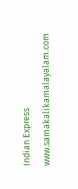Indian Express
www.samakalikamalayalam.com